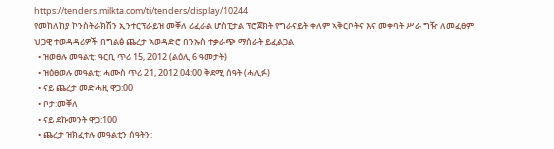https://tenders.milkta.com/ti/tenders/display/10244
የመከለከያ ኮንስትራክሽን ኢንተርፕራይዝ መቐለ ሪፈራል ሆስፒታል ፕሮጀክት የግራናይት ቀለም ኣቅርቦትና እና መቀባት ሥራ ግዥ ለመፈፀም ህጋዊ ተወዳዳሪዎች በግልፅ ጨረታ ኣወዳድሮ በንኡስ ተቃራጭ ማሰራት ይፈልጋል
  • ዝወፀሉ መዓልቲ: ዓርቢ ጥሪ 15, 2012 (ልዕሊ 6 ዓመታት)
  • ዝዕፀወሉ መዓልቲ: ሓሙስ ጥሪ 21, 2012 04:00 ቅደሚ ሰዓት (ሓሊፉ)
  • ናይ ጨረታ መድሓዚ ዋጋ:00
  • ቦታ:መቐለ
  • ናይ ደኩመንት ዋጋ:100
  • ጨረታ ዝክፈተሉ መዓልቲን ሰዓትን: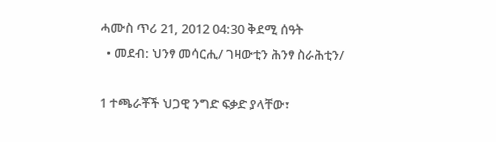ሓሙስ ጥሪ 21, 2012 04:30 ቅደሚ ሰዓት
  • መደብ: ህንፃ መሳርሒ/ ገዛውቲን ሕንፃ ስራሕቲን/

1 ተጫራቾች ህጋዊ ንግድ ፍቃድ ያላቸው፣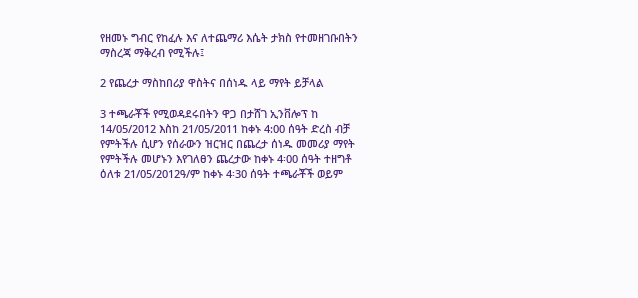የዘመኑ ግብር የከፈሉ እና ለተጨማሪ እሴት ታክስ የተመዘገቡበትን ማስረጃ ማቅረብ የሚችሉ፤

2 የጨረታ ማስከበሪያ ዋስትና በሰነዱ ላይ ማየት ይቻላል

3 ተጫራቾች የሚወዳደሩበትን ዋጋ በታሸገ ኢንቨሎፕ ከ 14/05/2012 እስከ 21/05/2011 ከቀኑ 4:00 ሰዓት ድረስ ብቻ የምትችሉ ሲሆን የሰራውን ዝርዝር በጨረታ ሰነዱ መመሪያ ማየት የምትችሉ መሆኑን እየገለፀን ጨረታው ከቀኑ 4፡00 ሰዓት ተዘግቶ ዕለቱ 21/05/2012ዓ/ም ከቀኑ 4፡30 ሰዓት ተጫራቾች ወይም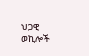ህጋዊ ወኪሎች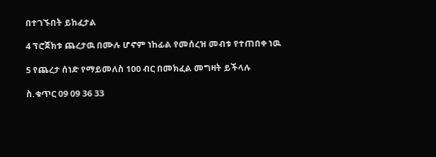በተገኙበት ይከፈታል

4 ፕሮጀክቱ ጨረታዉ በሙሉ ሆኖም ነከፊል የመሰረዝ መብቱ የተጠበቀ ነዉ

5 የጨረታ ሰነድ የማይመለስ 100 ብር በመክፈል መግዛት ይችላሉ

ስ.ቁጥር 09 09 36 33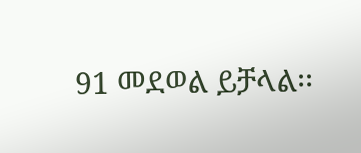91 መደወል ይቻላል፡፡